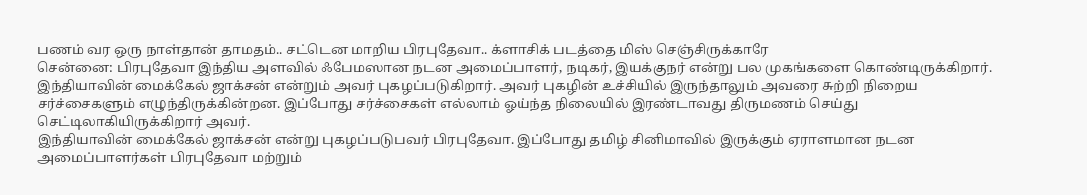பணம் வர ஒரு நாள்தான் தாமதம்.. சட்டென மாறிய பிரபுதேவா.. க்ளாசிக் படத்தை மிஸ் செஞ்சிருக்காரே
சென்னை: பிரபுதேவா இந்திய அளவில் ஃபேமஸான நடன அமைப்பாளர், நடிகர், இயக்குநர் என்று பல முகங்களை கொண்டிருக்கிறார். இந்தியாவின் மைக்கேல் ஜாக்சன் என்றும் அவர் புகழப்படுகிறார். அவர் புகழின் உச்சியில் இருந்தாலும் அவரை சுற்றி நிறைய சர்ச்சைகளும் எழுந்திருக்கின்றன. இப்போது சர்ச்சைகள் எல்லாம் ஓய்ந்த நிலையில் இரண்டாவது திருமணம் செய்து செட்டிலாகியிருக்கிறார் அவர்.
இந்தியாவின் மைக்கேல் ஜாக்சன் என்று புகழப்படுபவர் பிரபுதேவா. இப்போது தமிழ் சினிமாவில் இருக்கும் ஏராளமான நடன அமைப்பாளர்கள் பிரபுதேவா மற்றும்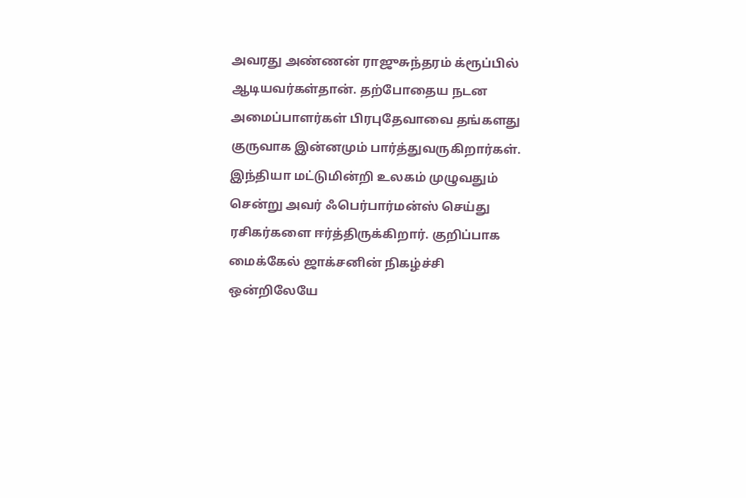அவரது அண்ணன் ராஜுசுந்தரம் க்ரூப்பில் ஆடியவர்கள்தான். தற்போதைய நடன அமைப்பாளர்கள் பிரபுதேவாவை தங்களது குருவாக இன்னமும் பார்த்துவருகிறார்கள். இந்தியா மட்டுமின்றி உலகம் முழுவதும் சென்று அவர் ஃபெர்பார்மன்ஸ் செய்து ரசிகர்களை ஈர்த்திருக்கிறார். குறிப்பாக மைக்கேல் ஜாக்சனின் நிகழ்ச்சி ஒன்றிலேயே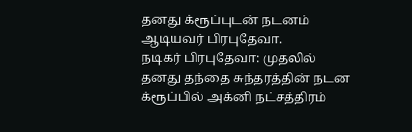தனது க்ரூப்புடன் நடனம் ஆடியவர் பிரபுதேவா.
நடிகர் பிரபுதேவா: முதலில் தனது தந்தை சுந்தரத்தின் நடன க்ரூப்பில் அக்னி நட்சத்திரம்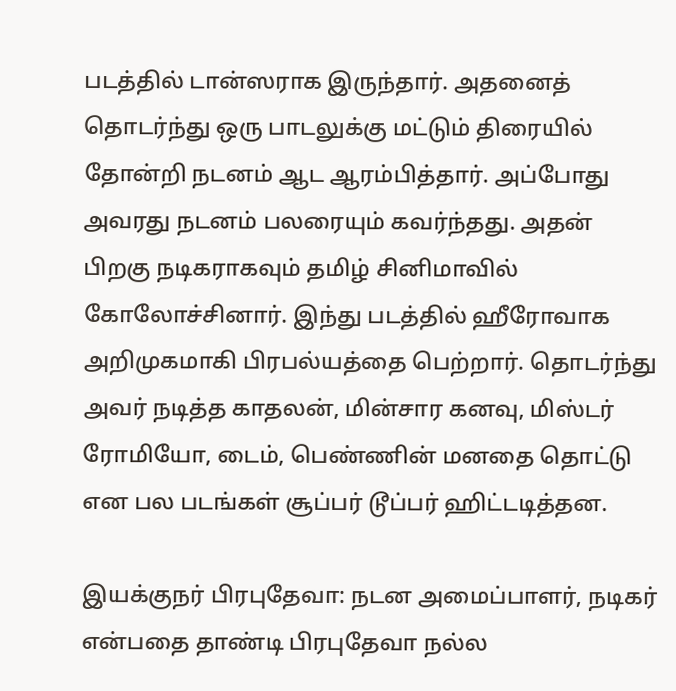படத்தில் டான்ஸராக இருந்தார். அதனைத் தொடர்ந்து ஒரு பாடலுக்கு மட்டும் திரையில் தோன்றி நடனம் ஆட ஆரம்பித்தார். அப்போது அவரது நடனம் பலரையும் கவர்ந்தது. அதன் பிறகு நடிகராகவும் தமிழ் சினிமாவில் கோலோச்சினார். இந்து படத்தில் ஹீரோவாக அறிமுகமாகி பிரபல்யத்தை பெற்றார். தொடர்ந்து அவர் நடித்த காதலன், மின்சார கனவு, மிஸ்டர் ரோமியோ, டைம், பெண்ணின் மனதை தொட்டு என பல படங்கள் சூப்பர் டூப்பர் ஹிட்டடித்தன.

இயக்குநர் பிரபுதேவா: நடன அமைப்பாளர், நடிகர் என்பதை தாண்டி பிரபுதேவா நல்ல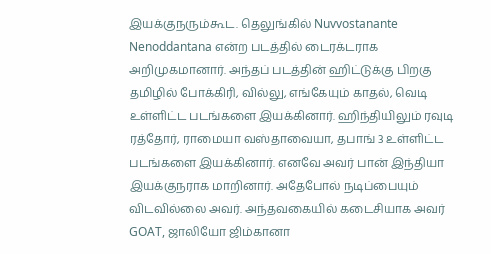இயக்குநரும்கூட. தெலுங்கில் Nuvvostanante Nenoddantana என்ற படத்தில் டைரக்டராக அறிமுகமானார். அந்தப் படத்தின் ஹிட்டுக்கு பிறகு தமிழில் போக்கிரி, வில்லு, எங்கேயும் காதல், வெடி உள்ளிட்ட படங்களை இயக்கினார். ஹிந்தியிலும் ரவுடி ரத்தோர், ராமையா வஸ்தாவையா, தபாங் 3 உள்ளிட்ட படங்களை இயக்கினார். எனவே அவர் பான் இந்தியா இயக்குநராக மாறினார். அதேபோல் நடிப்பையும் விடவில்லை அவர். அந்தவகையில் கடைசியாக அவர் GOAT, ஜாலியோ ஜிம்கானா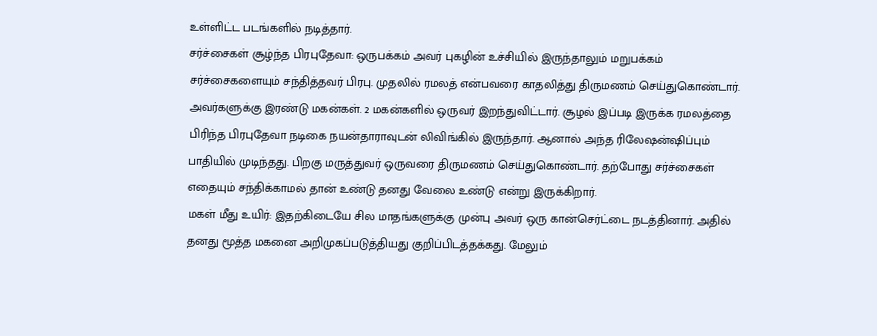உள்ளிட்ட படங்களில் நடித்தார்.
சர்ச்சைகள் சூழ்ந்த பிரபுதேவா: ஒருபக்கம் அவர் புகழின் உச்சியில் இருந்தாலும் மறுபக்கம் சர்ச்சைகளையும் சந்தித்தவர் பிரபு. முதலில் ரமலத் என்பவரை காதலித்து திருமணம் செய்துகொண்டார். அவர்களுக்கு இரண்டு மகன்கள். 2 மகன்களில் ஒருவர் இறந்துவிட்டார். சூழல் இப்படி இருக்க ரமலத்தை பிரிந்த பிரபுதேவா நடிகை நயன்தாராவுடன் லிவிங்கில் இருந்தார். ஆனால் அந்த ரிலேஷன்ஷிப்பும் பாதியில் முடிந்தது. பிறகு மருத்துவர் ஒருவரை திருமணம் செய்துகொண்டார். தற்போது சர்ச்சைகள் எதையும் சந்திக்காமல் தான் உண்டு தனது வேலை உண்டு என்று இருக்கிறார்.
மகள் மீது உயிர்: இதற்கிடையே சில மாதங்களுக்கு முன்பு அவர் ஒரு கான்செர்ட்டை நடத்தினார். அதில் தனது மூத்த மகனை அறிமுகப்படுத்தியது குறிப்பிடத்தக்கது. மேலும்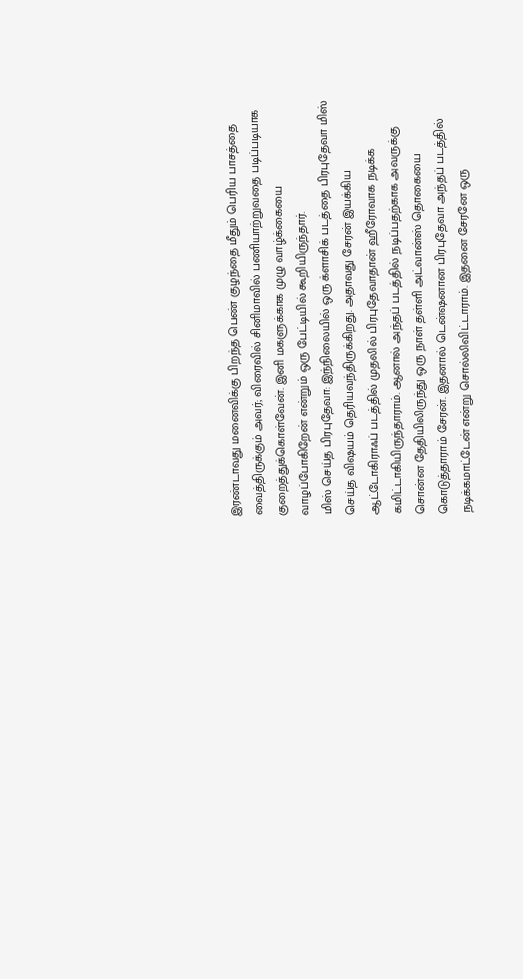இரண்டாவது மனைவிக்கு பிறந்த பெண் குழந்தை மீதும் பெரிய பாசத்தை வைத்திருக்கும் அவர்; விரைவில் சினிமாவில் பணியாற்றுவதை படிப்படியாக குறைத்துக்கொள்வேன். இனி மகளுக்காக முழு வாழ்க்கையை வாழப்போகிறேன் என்றும் ஒரு பேட்டியில் கூறியிருந்தார்.
மிஸ் செய்த பிரபுதேவா: இந்நிலையில் ஒரு க்ளாசிக் படத்தை பிரபுதேவா மிஸ் செய்த விஷயம் தெரியவந்திருக்கிறது. அதாவது சேரன் இயக்கிய ஆட்டோகிராஃப் படத்தில் முதலில் பிரபுதேவாதான் ஹீரோவாக நடிக்க கமிட்டாகியிருந்தாராம். ஆனால் அந்தப் படத்தில் நடிப்பதற்காக அவருக்கு சொன்ன தேதியிலிருந்து ஒரு நாள் தள்ளி அட்வான்ஸ் தொகையை கொடுத்தாராம் சேரன். இதனால் டென்ஷனான பிரபுதேவா அந்தப் படத்தில் நடிக்கமாட்டேன் என்று சொல்லிவிட்டாராம். இதனை சேரனே ஒரு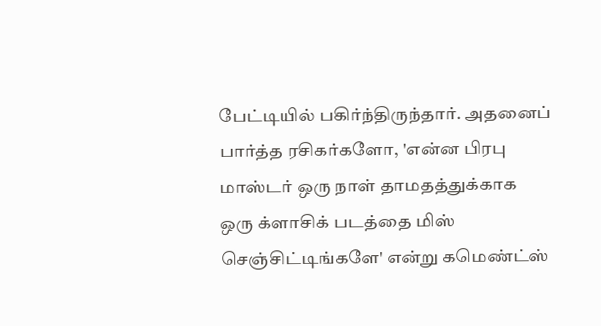பேட்டியில் பகிர்ந்திருந்தார். அதனைப் பார்த்த ரசிகர்களோ, 'என்ன பிரபு மாஸ்டர் ஒரு நாள் தாமதத்துக்காக ஒரு க்ளாசிக் படத்தை மிஸ் செஞ்சிட்டிங்களே' என்று கமெண்ட்ஸ்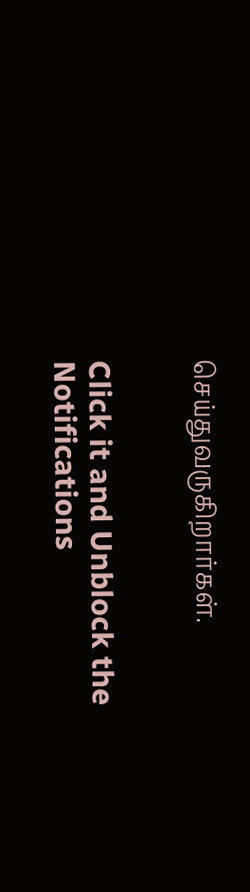செய்துவருகிறார்கள்.


Click it and Unblock the Notifications